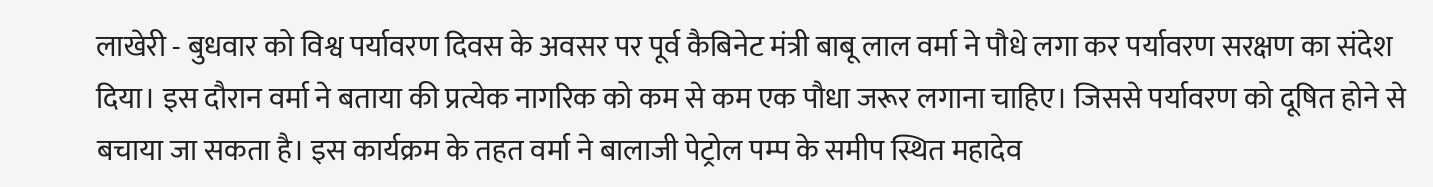लाखेरी - बुधवार को विश्व पर्यावरण दिवस के अवसर पर पूर्व कैबिनेट मंत्री बाबू लाल वर्मा ने पौधे लगा कर पर्यावरण सरक्षण का संदेश दिया। इस दौरान वर्मा ने बताया की प्रत्येक नागरिक को कम से कम एक पौधा जरूर लगाना चाहिए। जिससे पर्यावरण को दूषित होने से बचाया जा सकता है। इस कार्यक्रम के तहत वर्मा ने बालाजी पेट्रोल पम्प के समीप स्थित महादेव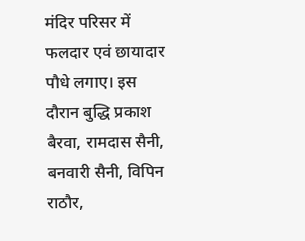मंदिर परिसर में फलदार एवं छायादार पौधे लगाए। इस दौरान बुद्धि प्रकाश बैरवा, रामदास सैनी, बनवारी सैनी, विपिन राठौर,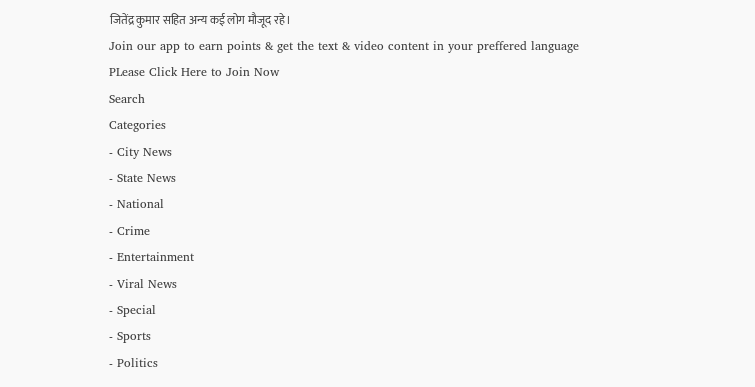जितेंद्र कुमार सहित अन्य कई लोग मौजूद रहे।
Join our app to earn points & get the text & video content in your preffered language
PLease Click Here to Join Now
Search
Categories
- City News
- State News
- National
- Crime
- Entertainment
- Viral News
- Special
- Sports
- Politics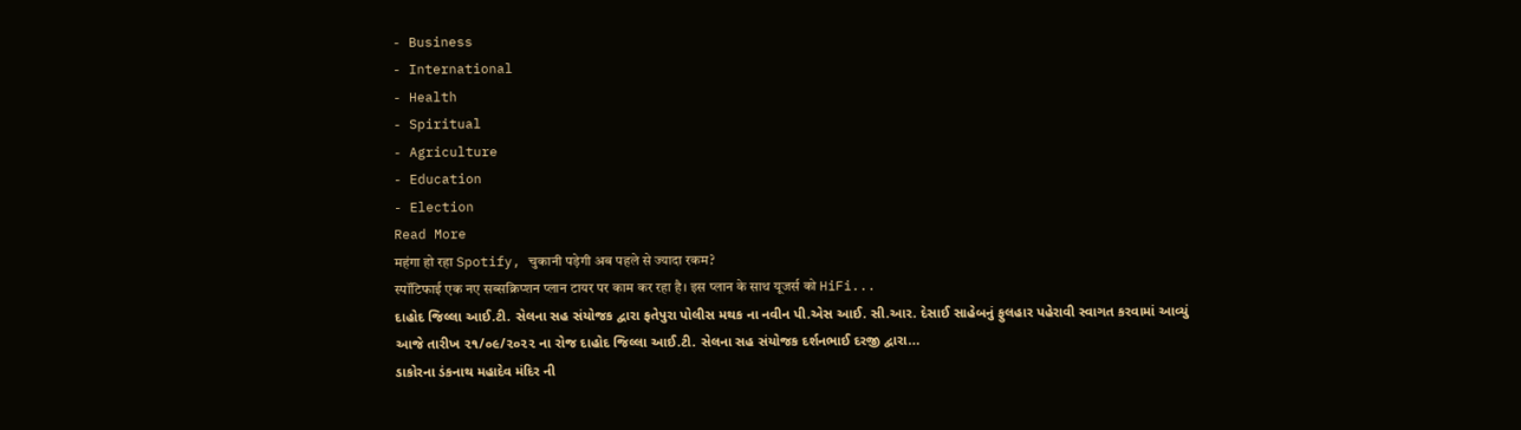- Business
- International
- Health
- Spiritual
- Agriculture
- Education
- Election
Read More
महंगा हो रहा Spotify, चुकानी पड़ेगी अब पहले से ज्यादा रकम?
स्पॉटिफाई एक नए सब्सक्रिप्शन प्लान टायर पर काम कर रहा है। इस प्लान के साथ यूजर्स को HiFi...
દાહોદ જિલ્લા આઈ.ટી. સેલના સહ સંયોજક દ્વારા ફતેપુરા પોલીસ મથક ના નવીન પી.એસ આઈ. સી.આર. દેસાઈ સાહેબનું ફુલહાર પહેરાવી સ્વાગત કરવામાં આવ્યું
આજે તારીખ ૨૧/૦૯/૨૦૨૨ ના રોજ દાહોદ જિલ્લા આઈ.ટી. સેલના સહ સંયોજક દર્શનભાઈ દરજી દ્વારા...
ડાકોરના ડંકનાથ મહાદેવ મંદિર ની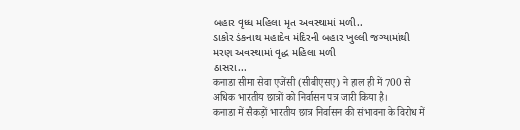બહાર વૃધ્ધ મહિલા મૃત અવસ્થામાં મળી..
ડાકોર ડંકનાથ મહાદેવ મંદિરની બહાર ખુલ્લી જગ્યામાંથી મરણ અવસ્થામાં વૃદ્ધ મહિલા મળી
ઠાસરા...
कनाडा सीमा सेवा एजेंसी (सीबीएसए) ने हाल ही में 700 से अधिक भारतीय छात्रों को निर्वासन पत्र जारी किया है।
कनाडा में सैकड़ों भारतीय छात्र निर्वासन की संभावना के विरोध में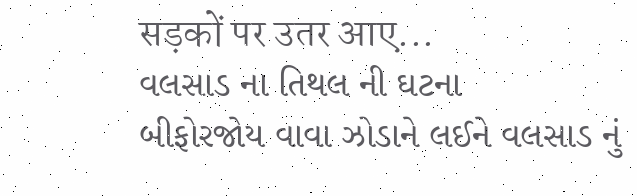सड़कों पर उतर आए...
વલસાડ ના તિથલ ની ઘટના
બીફોરજોય વાવા ઝોડાને લઈને વલસાડ નું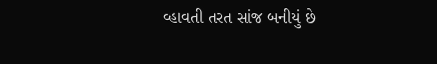વ્હાવતી તરત સાંજ બનીયું છે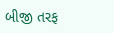બીજી તરફ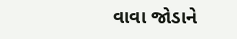વાવા જોડાને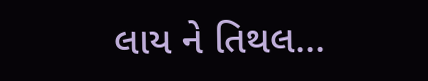લાય ને તિથલ...